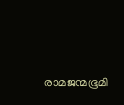രാമജന്മഭൂമി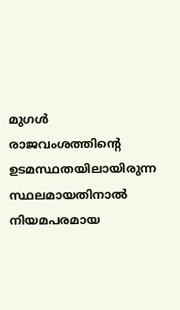മുഗള്‍ രാജവംശത്തിന്‍റെ ഉടമസ്ഥതയിലായിരുന്ന സ്ഥലമായതിനാല്‍ നിയമപരമായ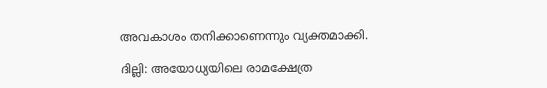അവകാശം തനിക്കാണെന്നും വ്യക്തമാക്കി.

ദില്ലി: അയോധ്യയിലെ രാമക്ഷേത്ര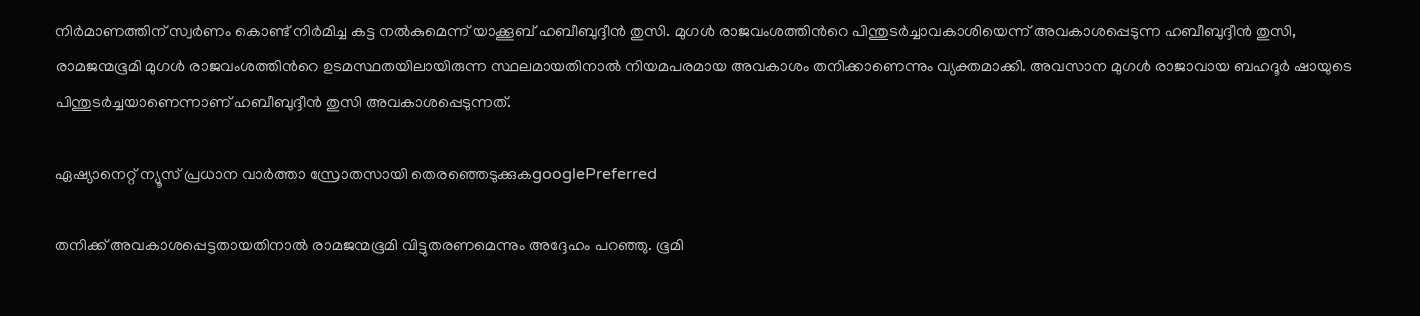നിര്‍മാണത്തിന് സ്വര്‍ണം കൊണ്ട് നിര്‍മിച്ച കട്ട നല്‍കുമെന്ന് യാക്കൂബ് ഹബീബുദ്ദീന്‍ തുസി. മുഗള്‍ രാജവംശത്തിന്‍റെ പിന്തുടര്‍ച്ചാവകാശിയെന്ന് അവകാശപ്പെടുന്ന ഹബീബുദ്ദീന്‍ തുസി, രാമജന്മഭൂമി മുഗള്‍ രാജവംശത്തിന്‍റെ ഉടമസ്ഥതയിലായിരുന്ന സ്ഥലമായതിനാല്‍ നിയമപരമായ അവകാശം തനിക്കാണെന്നും വ്യക്തമാക്കി. അവസാന മുഗള്‍ രാജാവായ ബഹദൂര്‍ ഷായുടെ പിന്തുടര്‍ച്ചയാണെന്നാണ് ഹബീബുദ്ദീന്‍ തുസി അവകാശപ്പെടുന്നത്.

ഏഷ്യാനെറ്റ് ന്യൂസ് പ്രധാന വാർത്താ സ്രോതസായി തെരഞ്ഞെടുക്കുകgooglePreferred

തനിക്ക് അവകാശപ്പെട്ടതായതിനാല്‍ രാമജന്മഭൂമി വിട്ടുതരണമെന്നും അദ്ദേഹം പറഞ്ഞു. ഭൂമി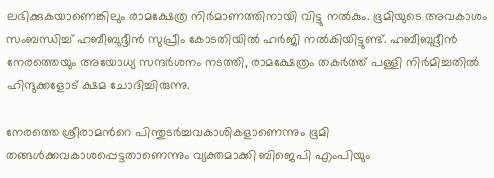ലഭിക്കുകയാണെങ്കിലും രാമക്ഷേത്ര നിര്‍മാണത്തിനായി വിട്ടു നല്‍കും. ഭൂമിയുടെ അവകാശം സംബന്ധിച്ച് ഹബീബുദ്ദീന്‍ സുപ്രീം കോടതിയില്‍ ഹര്‍ജി നല്‍കിയിട്ടുണ്ട്. ഹബീബുദ്ദീന്‍ നേരത്തെയും അയോധ്യ സന്ദര്‍ശനം നടത്തി, രാമക്ഷേത്രം തകര്‍ത്ത് പള്ളി നിര്‍മിച്ചതില്‍ ഹിന്ദുക്കളോട് ക്ഷമ ചോദിച്ചിരുന്നു.

നേരത്തെ ശ്രീരാമന്‍റെ പിന്തുടര്‍ച്ചവകാശികളാണെന്നും ഭൂമി തങ്ങള്‍ക്കവകാശപ്പെട്ടതാണെന്നും വ്യക്തമാക്കി ബിജെപി എംപിയും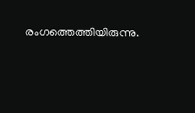രംഗത്തെത്തിയിരുന്നു.